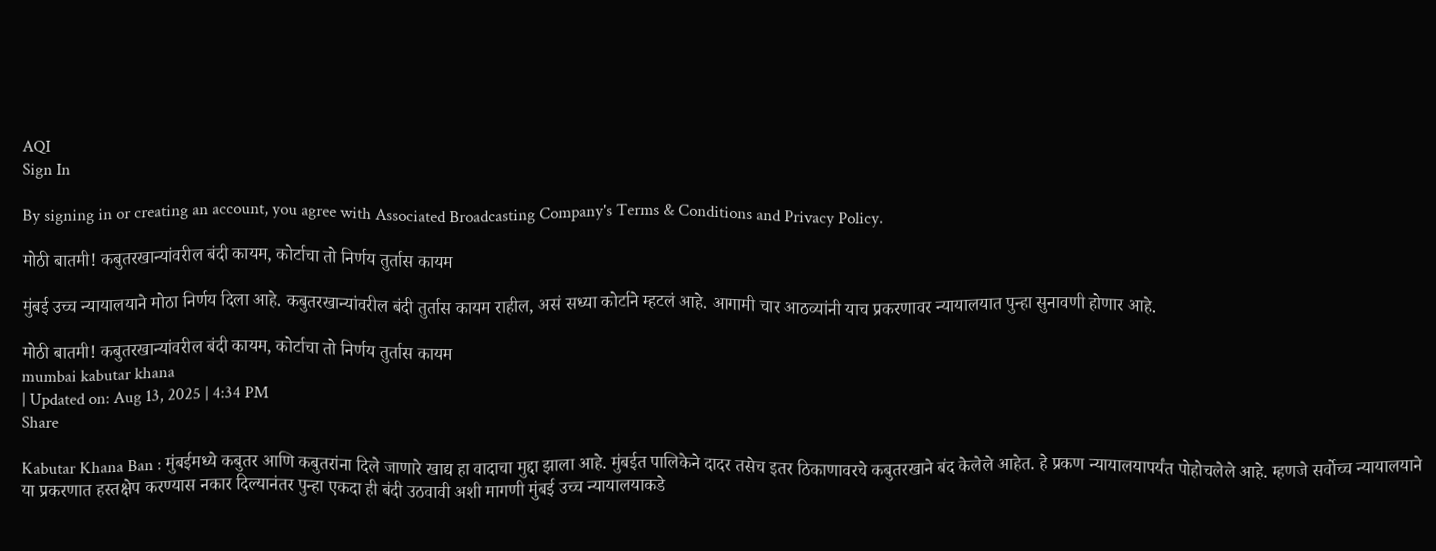AQI
Sign In

By signing in or creating an account, you agree with Associated Broadcasting Company's Terms & Conditions and Privacy Policy.

मोठी बातमी! कबुतरखान्यांवरील बंदी कायम, कोर्टाचा तो निर्णय तुर्तास कायम

मुंबई उच्च न्यायालयाने मोठा निर्णय दिला आहे. कबुतरखान्यांवरील बंदी तुर्तास कायम राहील, असं सध्या कोर्टाने म्हटलं आहे. आगामी चार आठव्यांनी याच प्रकरणावर न्यायालयात पुन्हा सुनावणी होणार आहे.

मोठी बातमी! कबुतरखान्यांवरील बंदी कायम, कोर्टाचा तो निर्णय तुर्तास कायम
mumbai kabutar khana
| Updated on: Aug 13, 2025 | 4:34 PM
Share

Kabutar Khana Ban : मुंबईमध्ये कबुतर आणि कबुतरांना दिले जाणारे खाद्य हा वादाचा मुद्दा झाला आहे. मुंबईत पालिकेने दादर तसेच इतर ठिकाणावरचे कबुतरखाने बंद केलेले आहेत. हे प्रकण न्यायालयापर्यंत पोहोचलेले आहे. म्हणजे सर्वोच्च न्यायालयाने या प्रकरणात हस्तक्षेप करण्यास नकार दिल्यानंतर पुन्हा एकदा ही बंदी उठवावी अशी मागणी मुंबई उच्च न्यायालयाकडे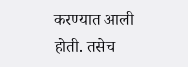करण्यात आली होती. तसेच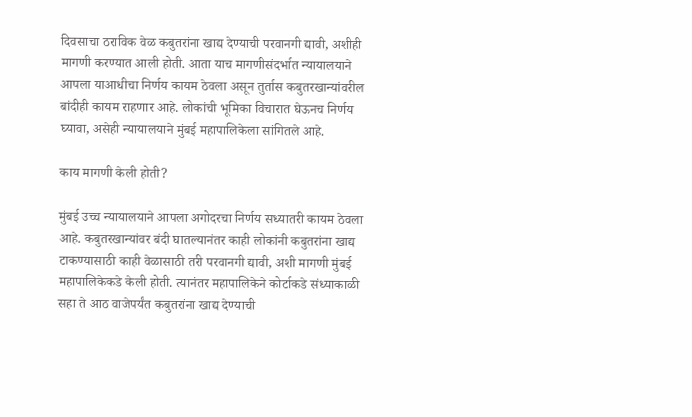दिवसाचा ठराविक वेळ कबुतरांना खाद्य देण्याची परवानगी द्यावी, अशीही मागणी करण्यात आली होती. आता याच मागणीसंदर्भात न्यायालयाने आपला याआधीचा निर्णय कायम ठेवला असून तुर्तास कबुतरखान्यांवरील बांदीही कायम राहणार आहे. लोकांची भूमिका विचारात घेऊनच निर्णय घ्यावा, असेही न्यायालयाने मुंबई महापालिकेला सांगितले आहे.

काय मागणी केली होती?

मुंबई उच्च न्यायालयाने आपला अगोदरचा निर्णय सध्यातरी कायम ठेवला आहे. कबुतरखान्यांवर बंदी घातल्यानंतर काही लोकांनी कबुतरांना खाद्य टाकण्यासाठी काही वेळासाठी तरी परवानगी द्यावी, अशी मागणी मुंबई महापालिकेकडे केली होती. त्यानंतर महापालिकेने कोर्टाकडे संध्याकाळी सहा ते आठ वाजेपर्यंत कबुतरांना खाद्य देण्याची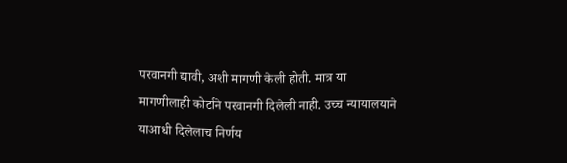परवानगी द्यावी, अशी मागणी केली होती. मात्र या मागणीलाही कोर्टाने परवानगी दिलेली नाही. उच्च न्यायालयाने याआधी दिलेलाच निर्णय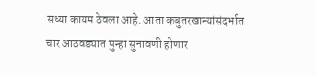सध्या कायम ठेवला आहे. आता कबुतरखान्यांसंदर्भात चार आठवड्यात पुन्हा सुनावणी होणार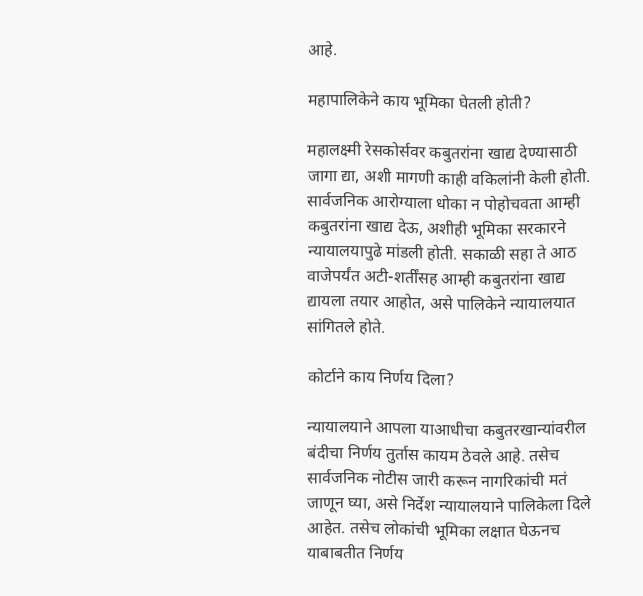आहे.

महापालिकेने काय भूमिका घेतली होती?

महालक्ष्मी रेसकोर्सवर कबुतरांना खाद्य देण्यासाठी जागा द्या, अशी मागणी काही वकिलांनी केली होती. सार्वजनिक आरोग्याला धोका न पोहोचवता आम्ही कबुतरांना खाद्य देऊ, अशीही भूमिका सरकारने न्यायालयापुढे मांडली होती. सकाळी सहा ते आठ वाजेपर्यंत अटी-शर्तींसह आम्ही कबुतरांना खाद्य द्यायला तयार आहोत, असे पालिकेने न्यायालयात सांगितले होते.

कोर्टाने काय निर्णय दिला?

न्यायालयाने आपला याआधीचा कबुतरखान्यांवरील बंदीचा निर्णय तुर्तास कायम ठेवले आहे. तसेच सार्वजनिक नोटीस जारी करून नागरिकांची मतं जाणून घ्या, असे निर्देश न्यायालयाने पालिकेला दिले आहेत. तसेच लोकांची भूमिका लक्षात घेऊनच याबाबतीत निर्णय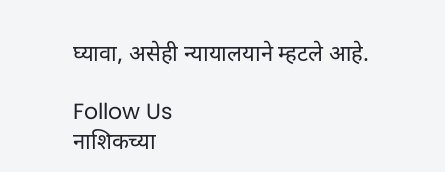घ्यावा, असेही न्यायालयाने म्हटले आहे.

Follow Us
नाशिकच्या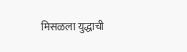मिसळला युद्धाची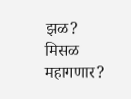झळ? मिसळ महागणार?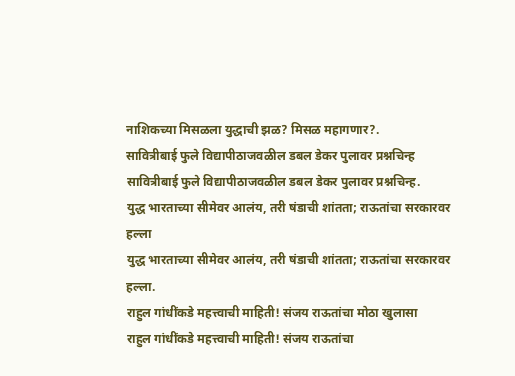नाशिकच्या मिसळला युद्धाची झळ? मिसळ महागणार?.
सावित्रीबाई फुले विद्यापीठाजवळील डबल डेकर पुलावर प्रश्नचिन्ह
सावित्रीबाई फुले विद्यापीठाजवळील डबल डेकर पुलावर प्रश्नचिन्ह.
युद्ध भारताच्या सीमेवर आलंय, तरी षंडाची शांतता; राऊतांचा सरकारवर हल्ला
युद्ध भारताच्या सीमेवर आलंय, तरी षंडाची शांतता; राऊतांचा सरकारवर हल्ला.
राहुल गांधींकडे महत्त्वाची माहिती! संजय राऊतांचा मोठा खुलासा
राहुल गांधींकडे महत्त्वाची माहिती! संजय राऊतांचा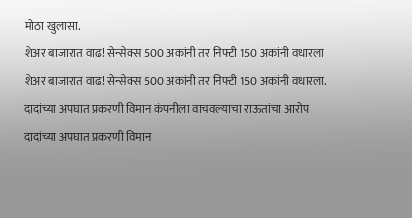मोठा खुलासा.
शेअर बाजारात वाढ! सेन्सेक्स 500 अकांनी तर निफ्टी 150 अकांनी वधारला
शेअर बाजारात वाढ! सेन्सेक्स 500 अकांनी तर निफ्टी 150 अकांनी वधारला.
दादांच्या अपघात प्रकरणी विमान कंपनीला वाचवल्याचा राऊतांचा आरोप
दादांच्या अपघात प्रकरणी विमान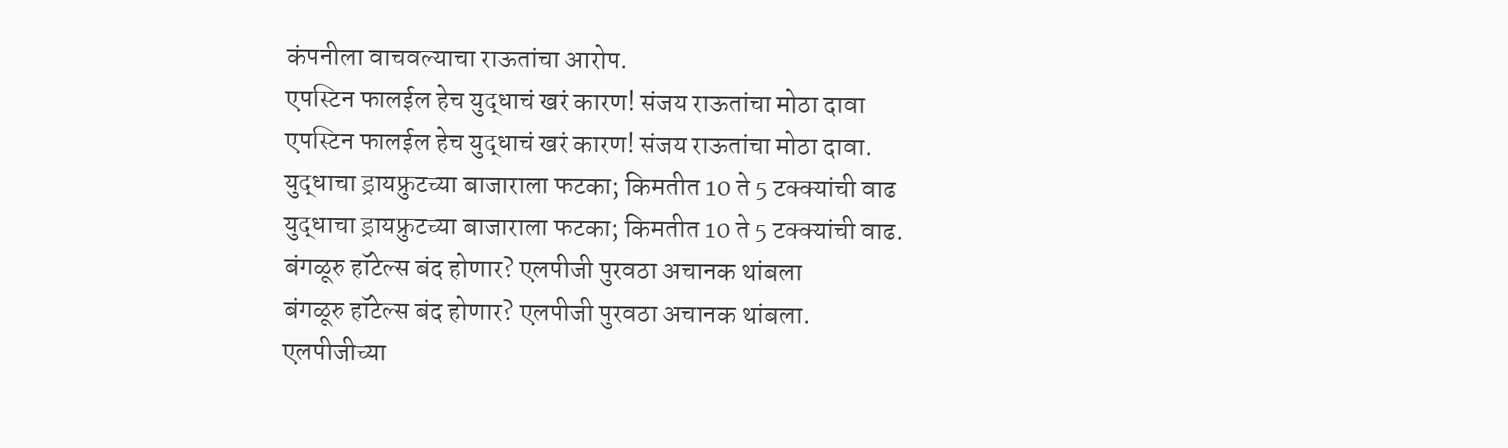कंपनीला वाचवल्याचा राऊतांचा आरोप.
एपस्टिन फालईल हेच युद्धाचं खरं कारण! संजय राऊतांचा मोठा दावा
एपस्टिन फालईल हेच युद्धाचं खरं कारण! संजय राऊतांचा मोठा दावा.
युद्धाचा ड्रायफ्रुटच्या बाजाराला फटका; किमतीत 10 ते 5 टक्क्यांची वाढ
युद्धाचा ड्रायफ्रुटच्या बाजाराला फटका; किमतीत 10 ते 5 टक्क्यांची वाढ.
बंगळूरु हॉटेल्स बंद होणार? एलपीजी पुरवठा अचानक थांबला
बंगळूरु हॉटेल्स बंद होणार? एलपीजी पुरवठा अचानक थांबला.
एलपीजीच्या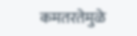कमतरतेमुळे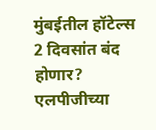मुंबईतील हॉटेल्स 2 दिवसांत बंद होणार?
एलपीजीच्या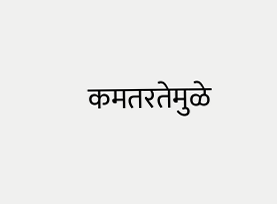कमतरतेमुळे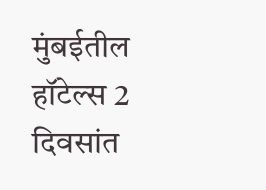मुंबईतील हॉटेल्स 2 दिवसांत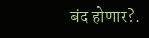बंद होणार?.